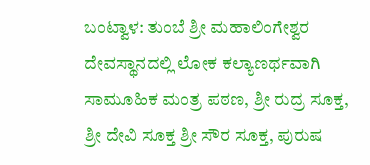ಬಂಟ್ವಾಳ: ತುಂಬೆ ಶ್ರೀ ಮಹಾಲಿಂಗೇಶ್ವರ ದೇವಸ್ಥಾನದಲ್ಲಿ ಲೋಕ ಕಲ್ಯಾಣರ್ಥವಾಗಿ ಸಾಮೂಹಿಕ ಮಂತ್ರ ಪಠಣ, ಶ್ರೀ ರುದ್ರ ಸೂಕ್ತ, ಶ್ರೀ ದೇವಿ ಸೂಕ್ತ ಶ್ರೀ ಸೌರ ಸೂಕ್ತ, ಪುರುಷ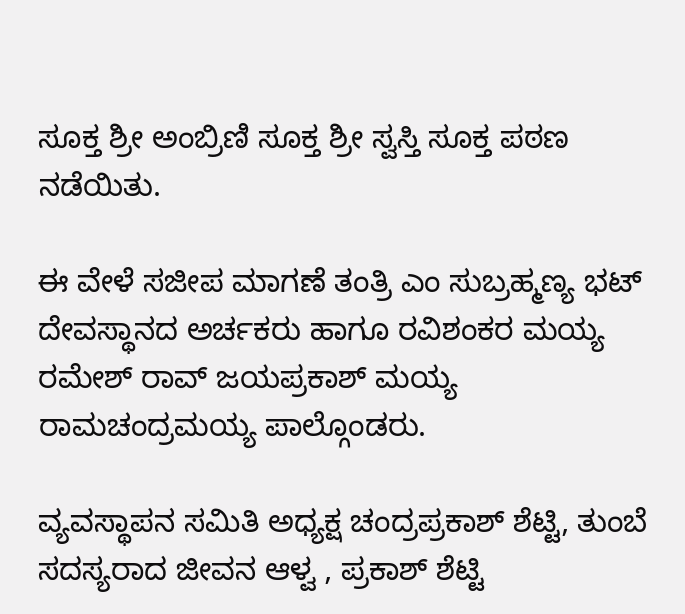ಸೂಕ್ತ ಶ್ರೀ ಅಂಬ್ರಿಣಿ ಸೂಕ್ತ ಶ್ರೀ ಸ್ವಸ್ತಿ ಸೂಕ್ತ ಪಠಣ ನಡೆಯಿತು.

ಈ ವೇಳೆ ಸಜೀಪ ಮಾಗಣೆ ತಂತ್ರಿ ಎಂ ಸುಬ್ರಹ್ಮಣ್ಯ ಭಟ್ ದೇವಸ್ಥಾನದ ಅರ್ಚಕರು ಹಾಗೂ ರವಿಶಂಕರ ಮಯ್ಯ ರಮೇಶ್ ರಾವ್ ಜಯಪ್ರಕಾಶ್ ಮಯ್ಯ ರಾಮಚಂದ್ರಮಯ್ಯ ಪಾಲ್ಗೊಂಡರು.

ವ್ಯವಸ್ಥಾಪನ ಸಮಿತಿ ಅಧ್ಯಕ್ಷ ಚಂದ್ರಪ್ರಕಾಶ್ ಶೆಟ್ಟಿ, ತುಂಬೆ ಸದಸ್ಯರಾದ ಜೀವನ ಆಳ್ವ , ಪ್ರಕಾಶ್ ಶೆಟ್ಟಿ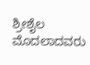ಶ್ರೀಶೈಲ ಮೊದಲಾದವರು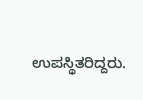ಉಪಸ್ಥಿತರಿದ್ದರು.